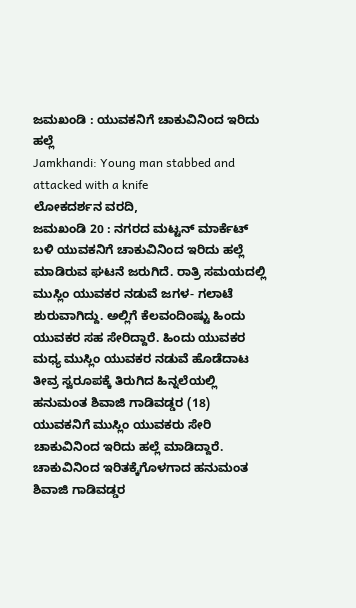ಜಮಖಂಡಿ : ಯುವಕನಿಗೆ ಚಾಕುವಿನಿಂದ ಇರಿದು ಹಲ್ಲೆ
Jamkhandi: Young man stabbed and attacked with a knife
ಲೋಕದರ್ಶನ ವರದಿ,
ಜಮಖಂಡಿ 20 : ನಗರದ ಮಟ್ಟನ್ ಮಾರ್ಕೆಟ್ ಬಳಿ ಯುವಕನಿಗೆ ಚಾಕುವಿನಿಂದ ಇರಿದು ಹಲ್ಲೆ ಮಾಡಿರುವ ಘಟನೆ ಜರುಗಿದೆ. ರಾತ್ರಿ ಸಮಯದಲ್ಲಿ ಮುಸ್ಲಿಂ ಯುವಕರ ನಡುವೆ ಜಗಳ- ಗಲಾಟೆ ಶುರುವಾಗಿದ್ದು. ಅಲ್ಲಿಗೆ ಕೆಲವಂದಿಂಷ್ಟು ಹಿಂದು ಯುವಕರ ಸಹ ಸೇರಿದ್ದಾರೆ. ಹಿಂದು ಯುವಕರ ಮಧ್ಯ ಮುಸ್ಲಿಂ ಯುವಕರ ನಡುವೆ ಹೊಡೆದಾಟ ತೀವ್ರ ಸ್ವರೂಪಕ್ಕೆ ತಿರುಗಿದ ಹಿನ್ನಲೆಯಲ್ಲಿ ಹನುಮಂತ ಶಿವಾಜಿ ಗಾಡಿವಡ್ಡರ (18) ಯುವಕನಿಗೆ ಮುಸ್ಲಿಂ ಯುವಕರು ಸೇರಿ ಚಾಕುವಿನಿಂದ ಇರಿದು ಹಲ್ಲೆ ಮಾಡಿದ್ದಾರೆ. ಚಾಕುವಿನಿಂದ ಇರಿತಕ್ಕೆಗೊಳಗಾದ ಹನುಮಂತ ಶಿವಾಜಿ ಗಾಡಿವಡ್ಡರ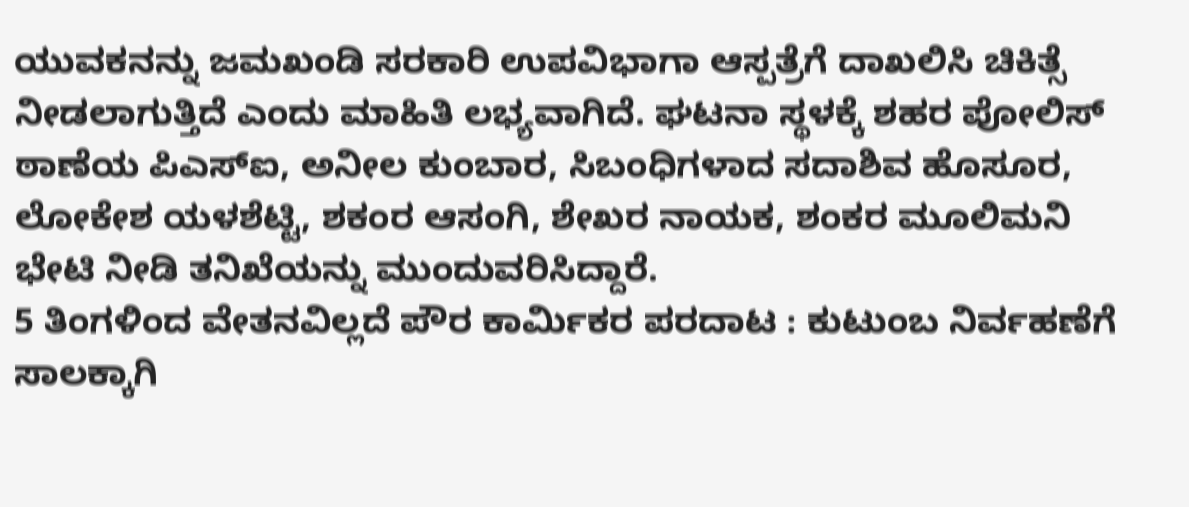ಯುವಕನನ್ನು ಜಮಖಂಡಿ ಸರಕಾರಿ ಉಪವಿಭಾಗಾ ಆಸ್ಪತ್ರೆಗೆ ದಾಖಲಿಸಿ ಚಿಕಿತ್ಸೆ ನೀಡಲಾಗುತ್ತಿದೆ ಎಂದು ಮಾಹಿತಿ ಲಭ್ಯವಾಗಿದೆ. ಘಟನಾ ಸ್ಥಳಕ್ಕೆ ಶಹರ ಪೋಲಿಸ್ ಠಾಣೆಯ ಪಿಎಸ್ಐ, ಅನೀಲ ಕುಂಬಾರ, ಸಿಬಂಧಿಗಳಾದ ಸದಾಶಿವ ಹೊಸೂರ, ಲೋಕೇಶ ಯಳಶೆಟ್ಟಿ, ಶಕಂರ ಆಸಂಗಿ, ಶೇಖರ ನಾಯಕ, ಶಂಕರ ಮೂಲಿಮನಿ ಭೇಟಿ ನೀಡಿ ತನಿಖೆಯನ್ನು ಮುಂದುವರಿಸಿದ್ದಾರೆ.
5 ತಿಂಗಳಿಂದ ವೇತನವಿಲ್ಲದೆ ಪೌರ ಕಾರ್ಮಿಕರ ಪರದಾಟ : ಕುಟುಂಬ ನಿರ್ವಹಣೆಗೆ ಸಾಲಕ್ಕಾಗಿ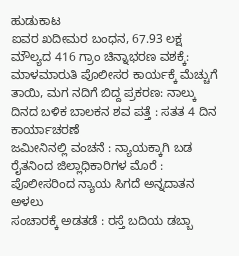ಹುಡುಕಾಟ
ಐವರ ಖದೀಮರ ಬಂಧನ, 67.93 ಲಕ್ಷ ಮೌಲ್ಯದ 416 ಗ್ರಾಂ ಚಿನ್ನಾಭರಣ ವಶಕ್ಕೆ: ಮಾಳಮಾರುತಿ ಪೊಲೀಸರ ಕಾರ್ಯಕ್ಕೆ ಮೆಚ್ಚುಗೆ
ತಾಯಿ, ಮಗ ನದಿಗೆ ಬಿದ್ದ ಪ್ರಕರಣ: ನಾಲ್ಕು ದಿನದ ಬಳಿಕ ಬಾಲಕನ ಶವ ಪತ್ತೆ : ಸತತ 4 ದಿನ ಕಾರ್ಯಾಚರಣೆ
ಜಮೀನಿನಲ್ಲಿ ವಂಚನೆ : ನ್ಯಾಯಕ್ಕಾಗಿ ಬಡ ರೈತನಿಂದ ಜಿಲ್ಲಾಧಿಕಾರಿಗಳ ಮೊರೆ : ಪೊಲೀಸರಿಂದ ನ್ಯಾಯ ಸಿಗದೆ ಅನ್ನದಾತನ ಅಳಲು
ಸಂಚಾರಕ್ಕೆ ಅಡತಡೆ : ರಸ್ತೆ ಬದಿಯ ಡಬ್ಬಾ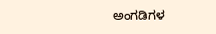ಅಂಗಡಿಗಳ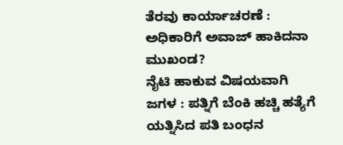ತೆರವು ಕಾರ್ಯಾಚರಣೆ : ಅಧಿಕಾರಿಗೆ ಅವಾಜ್ ಹಾಕಿದನಾ ಮುಖಂಡ?
ನೈಟಿ ಹಾಕುವ ವಿಷಯವಾಗಿ ಜಗಳ : ಪತ್ನಿಗೆ ಬೆಂಕಿ ಹಚ್ಚಿ ಹತ್ಯೆಗೆ ಯತ್ನಿಸಿದ ಪತಿ ಬಂಧನ